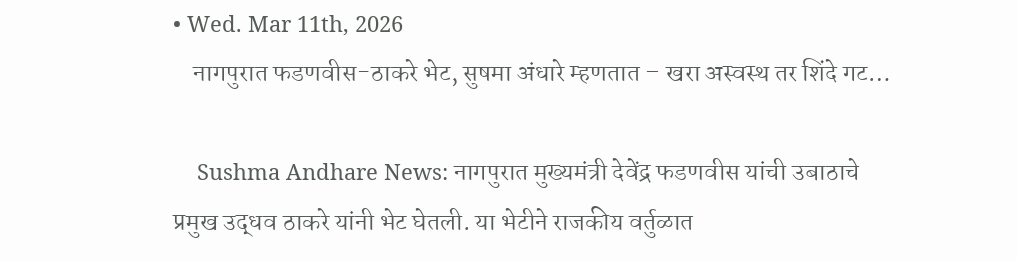• Wed. Mar 11th, 2026
    नागपुरात फडणवीस-ठाकरे भेट, सुषमा अंधारे म्हणतात – खरा अस्वस्थ तर शिंदे गट…

    Sushma Andhare News: नागपुरात मुख्यमंत्री देवेंद्र फडणवीस यांची उबाठाचे प्रमुख उद्धव ठाकरे यांनी भेट घेतली. या भेटीने राजकीय वर्तुळात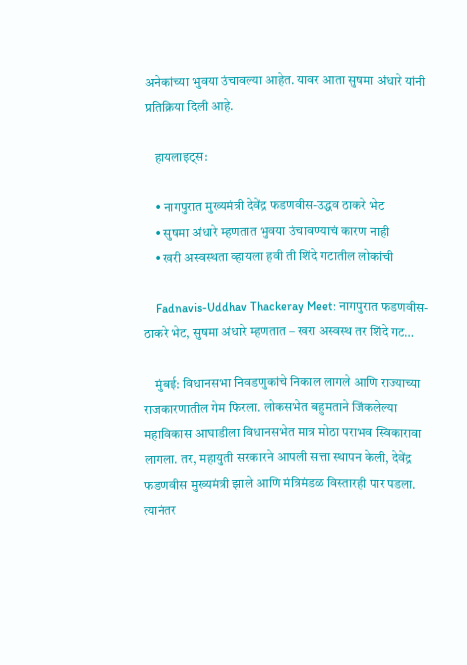अनेकांच्या भुवया उंचावल्या आहेत. यावर आता सुषमा अंधारे यांनी प्रतिक्रिया दिली आहे.

    हायलाइट्स:

    • नागपुरात मुख्यमंत्री देवेंद्र फडणवीस-उद्धव ठाकरे भेट
    • सुषमा अंधारे म्हणतात भुवया उंचावण्याचं कारण नाही
    • खरी अस्वस्थता व्हायला हवी ती शिंदे गटातील लोकांची

    Fadnavis-Uddhav Thackeray Meet: नागपुरात फडणवीस-ठाकरे भेट, सुषमा अंधारे म्हणतात – खरा अस्वस्थ तर शिंदे गट…

    मुंबई: विधानसभा निवडणुकांचे निकाल लागले आणि राज्याच्या राजकारणातील गेम फिरला. लोकसभेत बहुमताने जिंकलेल्या महाविकास आघाडीला विधानसभेत मात्र मोठा पराभव स्विकारावा लागला. तर, महायुती सरकारने आपली सत्ता स्थापन केली, देवेंद्र फडणवीस मुख्यमंत्री झाले आणि मंत्रिमंडळ विस्तारही पार पडला. त्यानंतर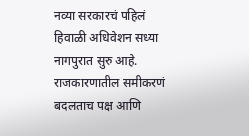नव्या सरकारचं पहिलं हिवाळी अधिवेशन सध्या नागपुरात सुरु आहे. राजकारणातील समीकरणं बदलताच पक्ष आणि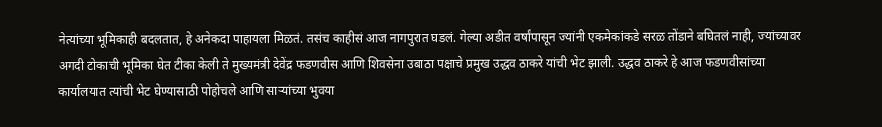नेत्यांच्या भूमिकाही बदलतात, हे अनेकदा पाहायला मिळतं. तसंच काहीसं आज नागपुरात घडलं. गेल्या अडीत वर्षांपासून ज्यांनी एकमेकांकडे सरळ तोंडाने बघितलं नाही, ज्यांच्यावर अगदी टोकाची भूमिका घेत टीका केली ते मुख्यमंत्री देवेंद्र फडणवीस आणि शिवसेना उबाठा पक्षाचे प्रमुख उद्धव ठाकरे यांची भेट झाली. उद्धव ठाकरे हे आज फडणवीसांच्या कार्यालयात त्यांची भेट घेण्यासाठी पोहोचले आणि साऱ्यांच्या भुवया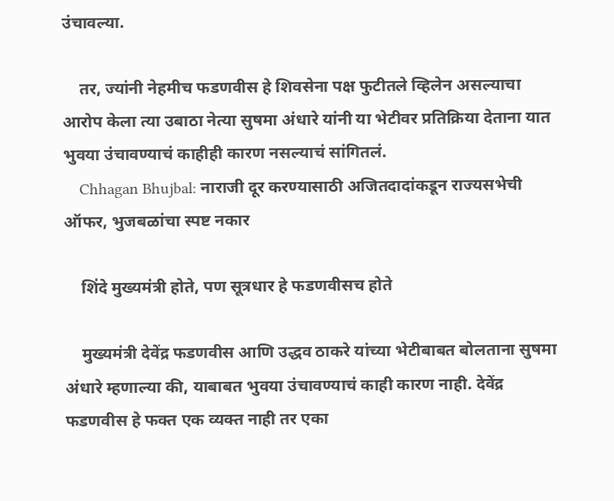उंचावल्या.

    तर, ज्यांनी नेहमीच फडणवीस हे शिवसेना पक्ष फुटीतले व्हिलेन असल्याचा आरोप केला त्या उबाठा नेत्या सुषमा अंधारे यांनी या भेटीवर प्रतिक्रिया देताना यात भुवया उंचावण्याचं काहीही कारण नसल्याचं सांगितलं.
    Chhagan Bhujbal: नाराजी दूर करण्यासाठी अजितदादांकडून राज्यसभेची ऑफर, भुजबळांचा स्पष्ट नकार

    शिंदे मुख्यमंत्री होते, पण सूत्रधार हे फडणवीसच होते

    मुख्यमंत्री देवेंद्र फडणवीस आणि उद्धव ठाकरे यांच्या भेटीबाबत बोलताना सुषमा अंधारे म्हणाल्या की, याबाबत भुवया उंचावण्याचं काही कारण नाही. देवेंद्र फडणवीस हे फक्त एक व्यक्त नाही तर एका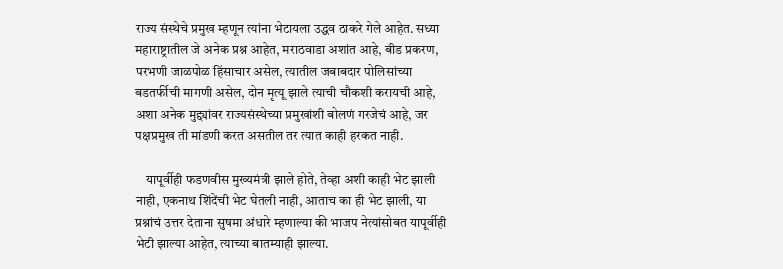राज्य संस्थेचे प्रमुख म्हणून त्यांना भेटायला उद्धव ठाकरे गेले आहेत. सध्या महाराष्ट्रातील जे अनेक प्रश्न आहेत, मराठवाडा अशांत आहे, बीड प्रकरण, परभणी जाळपोळ हिंसाचार असेल, त्यातील जबाबदार पोलिसांच्या बडतर्फीची मागणी असेल, दोन मृत्यू झाले त्याची चौकशी करायची आहे, अशा अनेक मुद्द्यांवर राज्यसंस्थेच्या प्रमुखांशी बोलणं गरजेचं आहे, जर पक्षप्रमुख ती मांडणी करत असतील तर त्यात काही हरकत नाही.

    यापूर्वीही फडणवीस मुख्यमंत्री झाले होते, तेव्हा अशी काही भेट झाली नाही, एकनाथ शिंदेंची भेट घेतली नाही, आताच का ही भेट झाली, या प्रश्नांचं उत्तर देताना सुषमा अंधारे म्हणाल्या की भाजप नेत्यांसोबत यापूर्वीही भेटी झाल्या आहेत, त्याच्या बातम्याही झाल्या.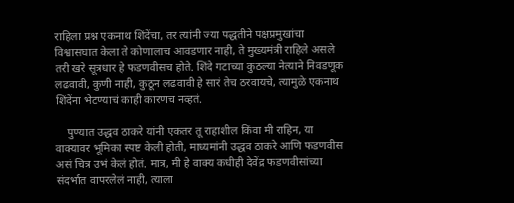राहिला प्रश्न एकनाथ शिंदेंचा, तर त्यांनी ज्या पद्धतीने पक्षप्रमुखांचा विश्वासघात केला ते कोणालाच आवडणार नाही, ते मुख्यमंत्री राहिले असले तरी खरे सूत्रधार हे फडणवीसच होते. शिंदे गटाच्या कुठल्या नेत्याने निवडणूक लढवावी, कुणी नाही, कुठून लढवावी हे सारं तेच ठरवायचे, त्यामुळे एकनाथ शिंदेंना भेटण्याचं काही कारणच नव्हतं.

    पुण्यात उद्धव ठाकरे यांनी एकतर तू राहाशील किंवा मी राहिन, या वाक्यावर भूमिका स्पष्ट केली होती, माध्यमांनी उद्धव ठाकरे आणि फडणवीस असं चित्र उभं केलं होतं. मात्र, मी हे वाक्य कधीही देवेंद्र फडणवीसांच्या संदर्भात वापरलेलं नाही, त्याला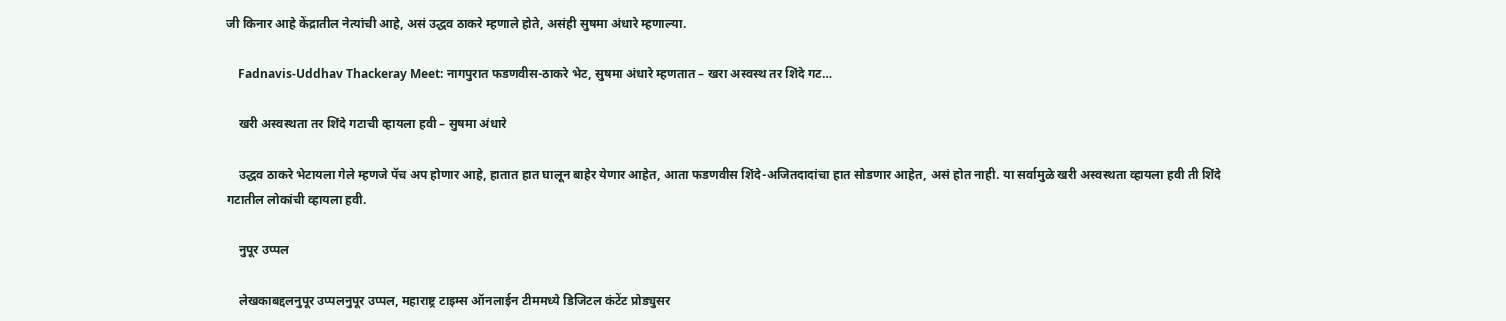जी किनार आहे केंद्रातील नेत्यांची आहे, असं उद्धव ठाकरे म्हणाले होते, असंही सुषमा अंधारे म्हणाल्या.

    Fadnavis-Uddhav Thackeray Meet: नागपुरात फडणवीस-ठाकरे भेट, सुषमा अंधारे म्हणतात – खरा अस्वस्थ तर शिंदे गट…

    खरी अस्वस्थता तर शिंदे गटाची व्हायला हवी – सुषमा अंधारे

    उद्धव ठाकरे भेटायला गेले म्हणजे पॅच अप होणार आहे, हातात हात घालून बाहेर येणार आहेत, आता फडणवीस शिंदे-अजितदादांचा हात सोडणार आहेत, असं होत नाही. या सर्वामुळे खरी अस्वस्थता व्हायला हवी ती शिंदे गटातील लोकांची व्हायला हवी.

    नुपूर उप्पल

    लेखकाबद्दलनुपूर उप्पलनुपूर उप्पल, महाराष्ट्र टाइम्स ऑनलाईन टीममध्ये डिजिटल कंटेंट प्रोड्युसर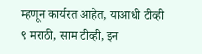म्हणून कार्यरत आहेत, याआधी टीव्ही ९ मराठी, साम टीव्ही, इन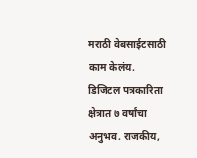मराठी वेबसाईटसाठी काम केलंय. डिजिटल पत्रकारिता क्षेत्रात ७ वर्षांचा अनुभव. राजकीय,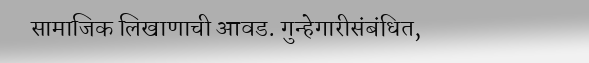सामाजिक लिखाणाची आवड. गुन्हेगारीसंबंधित,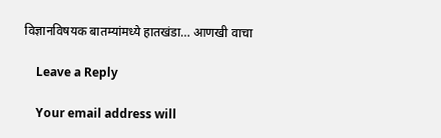विज्ञानविषयक बातम्यांमध्ये हातखंडा… आणखी वाचा

    Leave a Reply

    Your email address will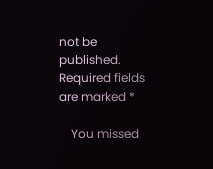not be published. Required fields are marked *

    You missed